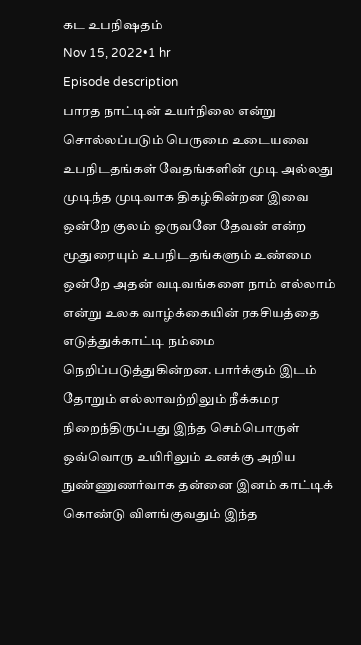கட உபநிஷதம்
Nov 15, 2022•1 hr
Episode description
பாரத நாட்டின் உயர்நிலை என்று சொல்லப்படும் பெருமை உடையவை உபநிடதங்கள் வேதங்களின் முடி அல்லது முடிந்த முடிவாக திகழ்கின்றன இவை ஒன்றே குலம் ஒருவனே தேவன் என்ற மூதுரையும் உபநிடதங்களும் உண்மை ஒன்றே அதன் வடிவங்களை நாம் எல்லாம் என்று உலக வாழ்க்கையின் ரகசியத்தை எடுத்துக்காட்டி நம்மை நெறிப்படுத்துகின்றன. பார்க்கும் இடம் தோறும் எல்லாவற்றிலும் நீக்கமர நிறைந்திருப்பது இந்த செம்பொருள் ஒவ்வொரு உயிரிலும் உனக்கு அறிய நுண்ணுணர்வாக தன்னை இனம் காட்டிக் கொண்டு விளங்குவதும் இந்த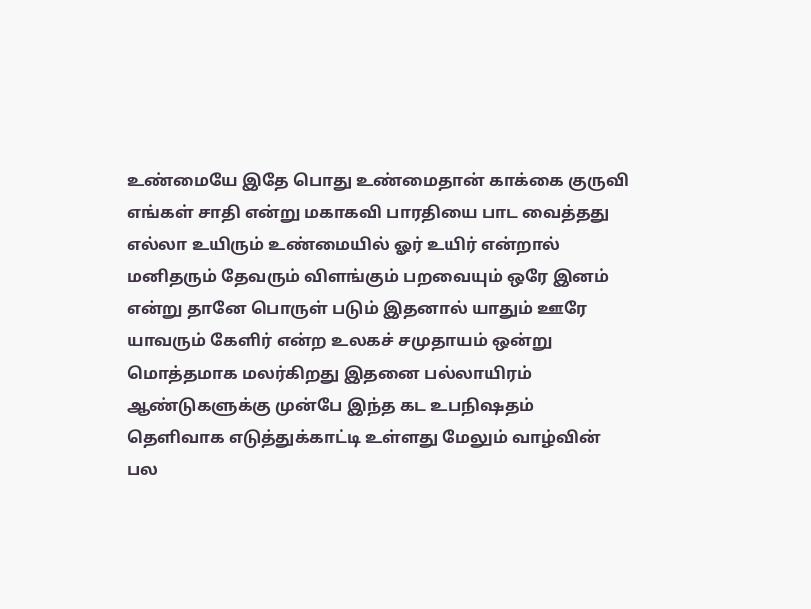உண்மையே இதே பொது உண்மைதான் காக்கை குருவி எங்கள் சாதி என்று மகாகவி பாரதியை பாட வைத்தது எல்லா உயிரும் உண்மையில் ஓர் உயிர் என்றால் மனிதரும் தேவரும் விளங்கும் பறவையும் ஒரே இனம் என்று தானே பொருள் படும் இதனால் யாதும் ஊரே யாவரும் கேளிர் என்ற உலகச் சமுதாயம் ஒன்று மொத்தமாக மலர்கிறது இதனை பல்லாயிரம் ஆண்டுகளுக்கு முன்பே இந்த கட உபநிஷதம் தெளிவாக எடுத்துக்காட்டி உள்ளது மேலும் வாழ்வின் பல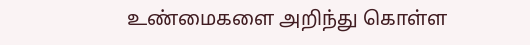உண்மைகளை அறிந்து கொள்ள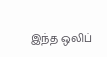இந்த ஒலிப்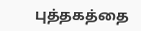புத்தகத்தை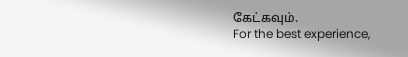கேட்கவும்.
For the best experience,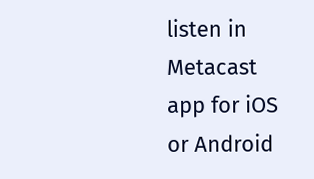listen in Metacast app for iOS or Android